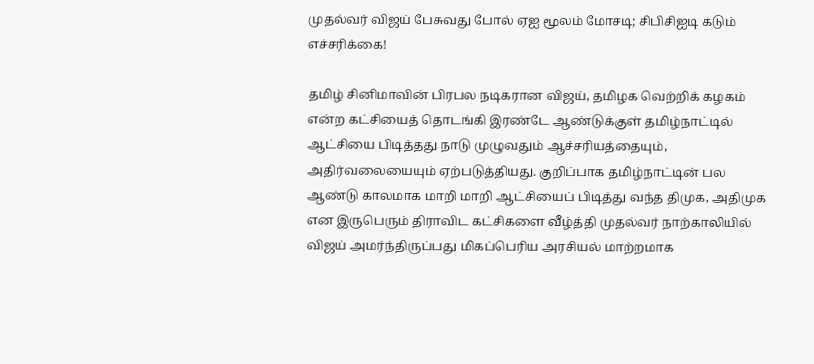முதல்வர் விஜய் பேசுவது போல் ஏஐ மூலம் மோசடி; சிபிசிஐடி கடும் எச்சரிக்கை!

தமிழ் சினிமாவின் பிரபல நடிகரான விஜய், தமிழக வெற்றிக் கழகம் என்ற கட்சியைத் தொடங்கி இரண்டே ஆண்டுக்குள் தமிழ்நாட்டில் ஆட்சியை பிடித்தது நாடு முழுவதும் ஆச்சரியத்தையும், அதிர்வலையையும் ஏற்படுத்தியது. குறிப்பாக தமிழ்நாட்டின் பல ஆண்டு காலமாக மாறி மாறி ஆட்சியைப் பிடித்து வந்த திமுக, அதிமுக என இருபெரும் திராவிட கட்சிகளை வீழ்த்தி முதல்வர் நாற்காலியில் விஜய் அமர்ந்திருப்பது மிகப்பெரிய அரசியல் மாற்றமாக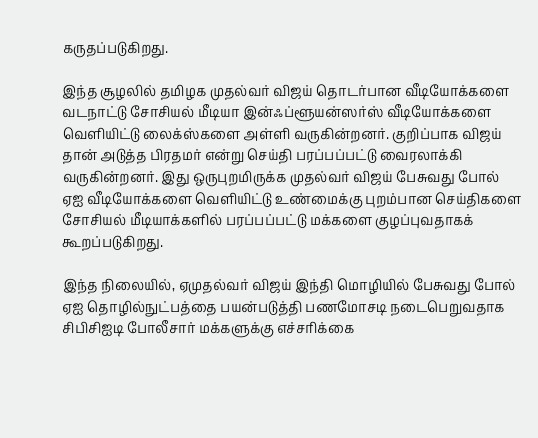கருதப்படுகிறது.

இந்த சூழலில் தமிழக முதல்வர் விஜய் தொடர்பான வீடியோக்களை வடநாட்டு சோசியல் மீடியா இன்ஃப்ளூயன்ஸர்ஸ் வீடியோக்களை வெளியிட்டு லைக்ஸ்களை அள்ளி வருகின்றனர். குறிப்பாக விஜய் தான் அடுத்த பிரதமர் என்று செய்தி பரப்பப்பட்டு வைரலாக்கி வருகின்றனர். இது ஒருபுறமிருக்க முதல்வர் விஜய் பேசுவது போல் ஏஐ வீடியோக்களை வெளியிட்டு உண்மைக்கு புறம்பான செய்திகளை சோசியல் மீடியாக்களில் பரப்பப்பட்டு மக்களை குழப்புவதாகக் கூறப்படுகிறது.

இந்த நிலையில், ஏமுதல்வர் விஜய் இந்தி மொழியில் பேசுவது போல் ஏஐ தொழில்நுட்பத்தை பயன்படுத்தி பணமோசடி நடைபெறுவதாக சிபிசிஐடி போலீசார் மக்களுக்கு எச்சரிக்கை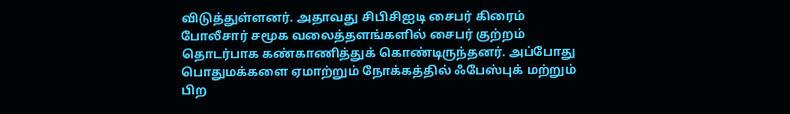விடுத்துள்ளனர். அதாவது சிபிசிஐடி சைபர் கிரைம் போலீசார் சமூக வலைத்தளங்களில் சைபர் குற்றம் தொடர்பாக கண்காணித்துக் கொண்டிருந்தனர். அப்போது பொதுமக்களை ஏமாற்றும் நோக்கத்தில் ஃபேஸ்புக் மற்றும் பிற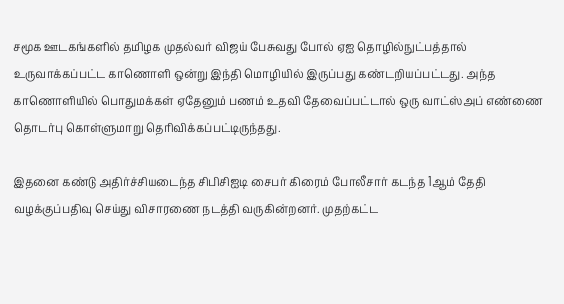சமூக ஊடகங்களில் தமிழக முதல்வர் விஜய் பேசுவது போல் ஏஐ தொழில்நுட்பத்தால் உருவாக்கப்பட்ட காணொளி ஒன்று இந்தி மொழியில் இருப்பது கண்டறியப்பட்டது. அந்த காணொளியில் பொதுமக்கள் ஏதேனும் பணம் உதவி தேவைப்பட்டால் ஒரு வாட்ஸ்அப் எண்ணை தொடர்பு கொள்ளுமாறு தெரிவிக்கப்பட்டிருந்தது.

இதனை கண்டு அதிர்ச்சியடைந்த சிபிசிஐடி சைபர் கிரைம் போலீசார் கடந்த 1ஆம் தேதி வழக்குப்பதிவு செய்து விசாரணை நடத்தி வருகின்றனர். முதற்கட்ட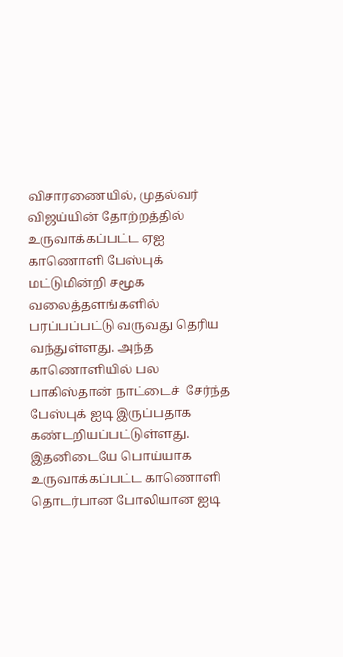விசாரணையில், முதல்வர் விஜய்யின் தோற்றத்தில் உருவாக்கப்பட்ட ஏஐ காணொளி பேஸ்புக் மட்டுமின்றி சமூக வலைத்தளங்களில் பரப்பப்பட்டு வருவது தெரிய வந்துள்ளது. அந்த காணொளியில் பல பாகிஸ்தான் நாட்டைச்  சேர்ந்த பேஸ்புக் ஐடி இருப்பதாக கண்டறியப்பட்டுள்ளது. இதனிடையே பொய்யாக உருவாக்கப்பட்ட காணொளி தொடர்பான போலியான ஐடி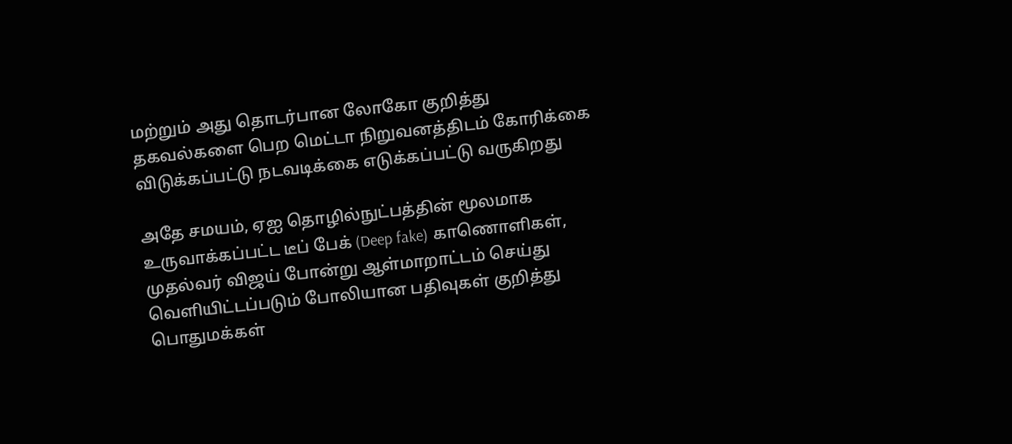மற்றும் அது தொடர்பான லோகோ குறித்து தகவல்களை பெற மெட்டா நிறுவனத்திடம் கோரிக்கை விடுக்கப்பட்டு நடவடிக்கை எடுக்கப்பட்டு வருகிறது

அதே சமயம், ஏஐ தொழில்நுட்பத்தின் மூலமாக உருவாக்கப்பட்ட டீப் பேக் (Deep fake) காணொளிகள், முதல்வர் விஜய் போன்று ஆள்மாறாட்டம் செய்து வெளியிட்டப்படும் போலியான பதிவுகள் குறித்து பொதுமக்கள்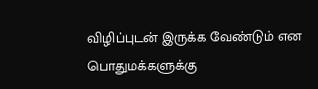விழிப்புடன் இருக்க வேண்டும் என பொதுமக்களுக்கு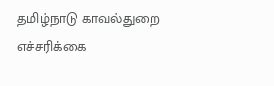தமிழ்நாடு காவல்துறை எச்சரிக்கை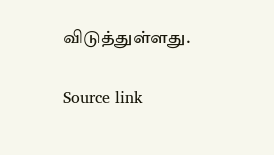விடுத்துள்ளது.

Source link